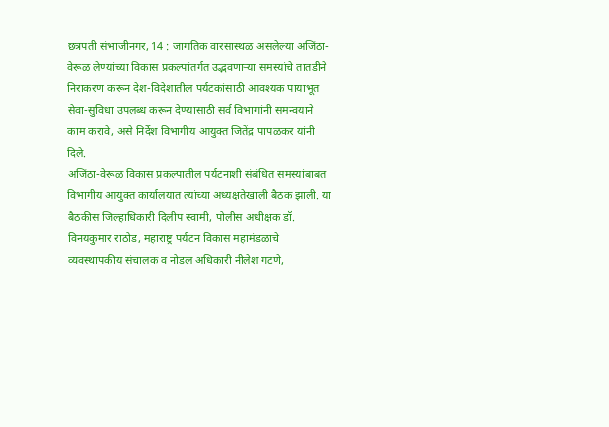छत्रपती संभाजीनगर, 14 : जागतिक वारसास्थळ असलेल्या अजिंठा-वेरूळ लेण्यांच्या विकास प्रकल्पांतर्गत उद्भवणाऱ्या समस्यांचे तातडीने निराकरण करून देश-विदेशातील पर्यटकांसाठी आवश्यक पायाभूत सेवा-सुविधा उपलब्ध करून देण्यासाठी सर्व विभागांनी समन्वयाने काम करावे, असे निर्देश विभागीय आयुक्त जितेंद्र पापळकर यांनी दिले.
अजिंठा-वेरूळ विकास प्रकल्पातील पर्यटनाशी संबंधित समस्यांबाबत विभागीय आयुक्त कार्यालयात त्यांच्या अध्यक्षतेखाली बैठक झाली. या बैठकीस जिल्हाधिकारी दिलीप स्वामी, पोलीस अधीक्षक डॉ. विनयकुमार राठोड, महाराष्ट्र पर्यटन विकास महामंडळाचे व्यवस्थापकीय संचालक व नोडल अधिकारी नीलेश गटणे,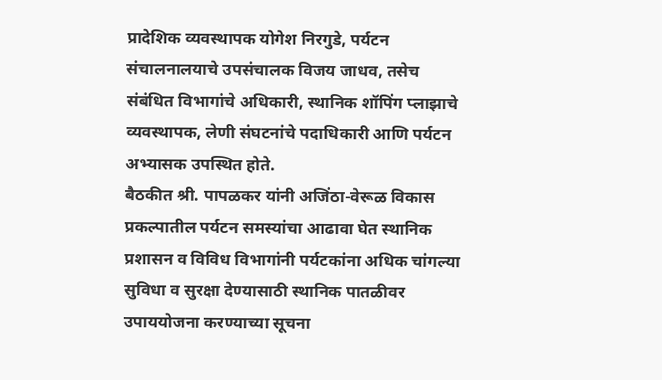प्रादेशिक व्यवस्थापक योगेश निरगुडे, पर्यटन संचालनालयाचे उपसंचालक विजय जाधव, तसेच संबंधित विभागांचे अधिकारी, स्थानिक शॉपिंग प्लाझाचे व्यवस्थापक, लेणी संघटनांचे पदाधिकारी आणि पर्यटन अभ्यासक उपस्थित होते.
बैठकीत श्री. पापळकर यांनी अजिंठा-वेरूळ विकास प्रकल्पातील पर्यटन समस्यांचा आढावा घेत स्थानिक प्रशासन व विविध विभागांनी पर्यटकांना अधिक चांगल्या सुविधा व सुरक्षा देण्यासाठी स्थानिक पातळीवर उपाययोजना करण्याच्या सूचना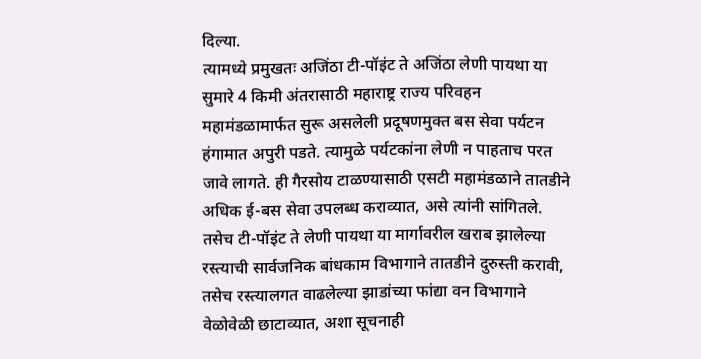दिल्या.
त्यामध्ये प्रमुखतः अजिंठा टी-पॉइंट ते अजिंठा लेणी पायथा या सुमारे 4 किमी अंतरासाठी महाराष्ट्र राज्य परिवहन महामंडळामार्फत सुरू असलेली प्रदूषणमुक्त बस सेवा पर्यटन हंगामात अपुरी पडते. त्यामुळे पर्यटकांना लेणी न पाहताच परत जावे लागते. ही गैरसोय टाळण्यासाठी एसटी महामंडळाने तातडीने अधिक ई-बस सेवा उपलब्ध कराव्यात, असे त्यांनी सांगितले.
तसेच टी-पॉइंट ते लेणी पायथा या मार्गावरील खराब झालेल्या रस्त्याची सार्वजनिक बांधकाम विभागाने तातडीने दुरुस्ती करावी, तसेच रस्त्यालगत वाढलेल्या झाडांच्या फांद्या वन विभागाने वेळोवेळी छाटाव्यात, अशा सूचनाही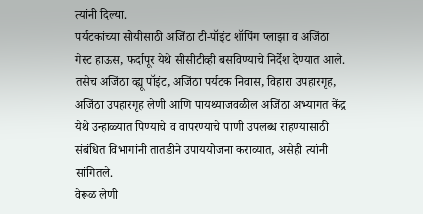त्यांनी दिल्या.
पर्यटकांच्या सोयीसाठी अजिंठा टी-पॉइंट शॉपिंग प्लाझा व अजिंठा गेस्ट हाऊस, फर्दापूर येथे सीसीटीव्ही बसविण्याचे निर्देश देण्यात आले. तसेच अजिंठा व्ह्यू पॉइंट, अजिंठा पर्यटक निवास, विहारा उपहारगृह, अजिंठा उपहारगृह लेणी आणि पायथ्याजवळील अजिंठा अभ्यागत केंद्र येथे उन्हाळ्यात पिण्याचे व वापरण्याचे पाणी उपलब्ध राहण्यासाठी संबंधित विभागांनी तातडीने उपाययोजना कराव्यात, असेही त्यांनी सांगितले.
वेरूळ लेणी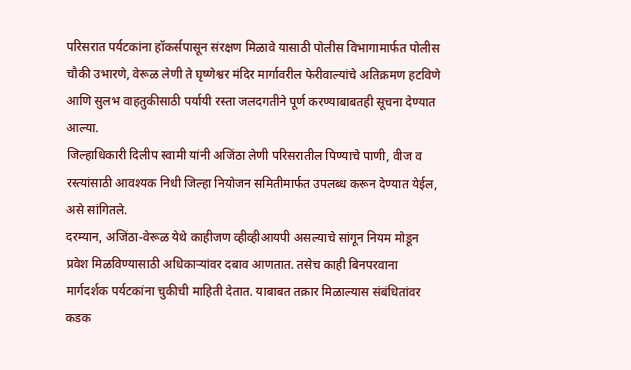परिसरात पर्यटकांना हॉकर्सपासून संरक्षण मिळावे यासाठी पोलीस विभागामार्फत पोलीस चौकी उभारणे, वेरूळ लेणी ते घृष्णेश्वर मंदिर मार्गावरील फेरीवाल्यांचे अतिक्रमण हटविणे आणि सुलभ वाहतुकीसाठी पर्यायी रस्ता जलदगतीने पूर्ण करण्याबाबतही सूचना देण्यात आल्या.
जिल्हाधिकारी दिलीप स्वामी यांनी अजिंठा लेणी परिसरातील पिण्याचे पाणी, वीज व रस्त्यांसाठी आवश्यक निधी जिल्हा नियोजन समितीमार्फत उपलब्ध करून देण्यात येईल, असे सांगितले.
दरम्यान, अजिंठा-वेरूळ येथे काहीजण व्हीव्हीआयपी असल्याचे सांगून नियम मोडून प्रवेश मिळविण्यासाठी अधिकाऱ्यांवर दबाव आणतात. तसेच काही बिनपरवाना मार्गदर्शक पर्यटकांना चुकीची माहिती देतात. याबाबत तक्रार मिळाल्यास संबंधितांवर कडक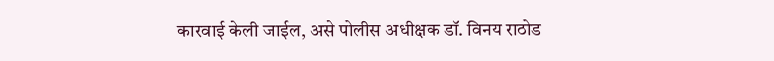कारवाई केली जाईल, असे पोलीस अधीक्षक डॉ. विनय राठोड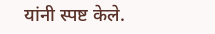यांनी स्पष्ट केले.